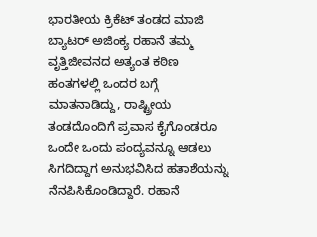ಭಾರತೀಯ ಕ್ರಿಕೆಟ್ ತಂಡದ ಮಾಜಿ ಬ್ಯಾಟರ್ ಅಜಿಂಕ್ಯ ರಹಾನೆ ತಮ್ಮ ವೃತ್ತಿಜೀವನದ ಅತ್ಯಂತ ಕಠಿಣ ಹಂತಗಳಲ್ಲಿ ಒಂದರ ಬಗ್ಗೆ ಮಾತನಾಡಿದ್ದು, ರಾಷ್ಟ್ರೀಯ ತಂಡದೊಂದಿಗೆ ಪ್ರವಾಸ ಕೈಗೊಂಡರೂ ಒಂದೇ ಒಂದು ಪಂದ್ಯವನ್ನೂ ಆಡಲು ಸಿಗದಿದ್ದಾಗ ಅನುಭವಿಸಿದ ಹತಾಶೆಯನ್ನು ನೆನಪಿಸಿಕೊಂಡಿದ್ದಾರೆ. ರಹಾನೆ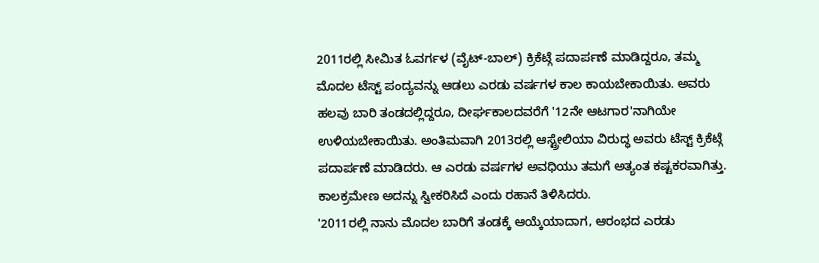2011ರಲ್ಲಿ ಸೀಮಿತ ಓವರ್ಗಳ (ವೈಟ್-ಬಾಲ್) ಕ್ರಿಕೆಟ್ಗೆ ಪದಾರ್ಪಣೆ ಮಾಡಿದ್ದರೂ, ತಮ್ಮ ಮೊದಲ ಟೆಸ್ಟ್ ಪಂದ್ಯವನ್ನು ಆಡಲು ಎರಡು ವರ್ಷಗಳ ಕಾಲ ಕಾಯಬೇಕಾಯಿತು. ಅವರು ಹಲವು ಬಾರಿ ತಂಡದಲ್ಲಿದ್ದರೂ, ದೀರ್ಘಕಾಲದವರೆಗೆ '12ನೇ ಆಟಗಾರ'ನಾಗಿಯೇ ಉಳಿಯಬೇಕಾಯಿತು. ಅಂತಿಮವಾಗಿ 2013ರಲ್ಲಿ ಆಸ್ಟ್ರೇಲಿಯಾ ವಿರುದ್ಧ ಅವರು ಟೆಸ್ಟ್ ಕ್ರಿಕೆಟ್ಗೆ ಪದಾರ್ಪಣೆ ಮಾಡಿದರು. ಆ ಎರಡು ವರ್ಷಗಳ ಅವಧಿಯು ತಮಗೆ ಅತ್ಯಂತ ಕಷ್ಟಕರವಾಗಿತ್ತು. ಕಾಲಕ್ರಮೇಣ ಅದನ್ನು ಸ್ವೀಕರಿಸಿದೆ ಎಂದು ರಹಾನೆ ತಿಳಿಸಿದರು.
'2011ರಲ್ಲಿ ನಾನು ಮೊದಲ ಬಾರಿಗೆ ತಂಡಕ್ಕೆ ಆಯ್ಕೆಯಾದಾಗ, ಆರಂಭದ ಎರಡು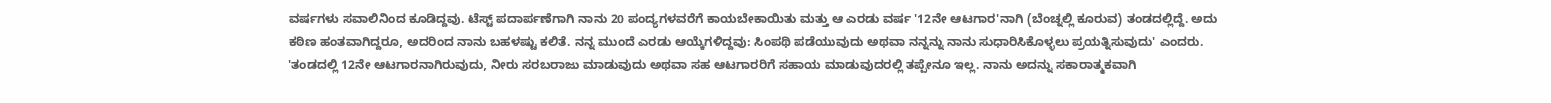ವರ್ಷಗಳು ಸವಾಲಿನಿಂದ ಕೂಡಿದ್ದವು. ಟೆಸ್ಟ್ ಪದಾರ್ಪಣೆಗಾಗಿ ನಾನು 20 ಪಂದ್ಯಗಳವರೆಗೆ ಕಾಯಬೇಕಾಯಿತು ಮತ್ತು ಆ ಎರಡು ವರ್ಷ '12ನೇ ಆಟಗಾರ'ನಾಗಿ (ಬೆಂಚ್ನಲ್ಲಿ ಕೂರುವ) ತಂಡದಲ್ಲಿದ್ದೆ. ಅದು ಕಠಿಣ ಹಂತವಾಗಿದ್ದರೂ, ಅದರಿಂದ ನಾನು ಬಹಳಷ್ಟು ಕಲಿತೆ. ನನ್ನ ಮುಂದೆ ಎರಡು ಆಯ್ಕೆಗಳಿದ್ದವು: ಸಿಂಪಥಿ ಪಡೆಯುವುದು ಅಥವಾ ನನ್ನನ್ನು ನಾನು ಸುಧಾರಿಸಿಕೊಳ್ಳಲು ಪ್ರಯತ್ನಿಸುವುದು' ಎಂದರು.
'ತಂಡದಲ್ಲಿ 12ನೇ ಆಟಗಾರನಾಗಿರುವುದು, ನೀರು ಸರಬರಾಜು ಮಾಡುವುದು ಅಥವಾ ಸಹ ಆಟಗಾರರಿಗೆ ಸಹಾಯ ಮಾಡುವುದರಲ್ಲಿ ತಪ್ಪೇನೂ ಇಲ್ಲ. ನಾನು ಅದನ್ನು ಸಕಾರಾತ್ಮಕವಾಗಿ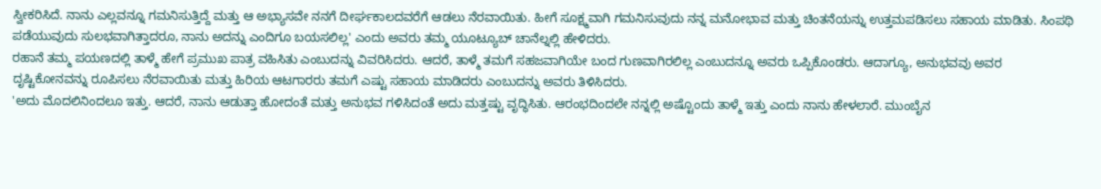ಸ್ವೀಕರಿಸಿದೆ. ನಾನು ಎಲ್ಲವನ್ನೂ ಗಮನಿಸುತ್ತಿದ್ದೆ ಮತ್ತು ಆ ಅಭ್ಯಾಸವೇ ನನಗೆ ದೀರ್ಘಕಾಲದವರೆಗೆ ಆಡಲು ನೆರವಾಯಿತು. ಹೀಗೆ ಸೂಕ್ಷ್ಮವಾಗಿ ಗಮನಿಸುವುದು ನನ್ನ ಮನೋಭಾವ ಮತ್ತು ಚಿಂತನೆಯನ್ನು ಉತ್ತಮಪಡಿಸಲು ಸಹಾಯ ಮಾಡಿತು. ಸಿಂಪಥಿ ಪಡೆಯುವುದು ಸುಲಭವಾಗಿತ್ತಾದರೂ, ನಾನು ಅದನ್ನು ಎಂದಿಗೂ ಬಯಸಲಿಲ್ಲ' ಎಂದು ಅವರು ತಮ್ಮ ಯೂಟ್ಯೂಬ್ ಚಾನೆಲ್ನಲ್ಲಿ ಹೇಳಿದರು.
ರಹಾನೆ ತಮ್ಮ ಪಯಣದಲ್ಲಿ ತಾಳ್ಮೆ ಹೇಗೆ ಪ್ರಮುಖ ಪಾತ್ರ ವಹಿಸಿತು ಎಂಬುದನ್ನು ವಿವರಿಸಿದರು. ಆದರೆ, ತಾಳ್ಮೆ ತಮಗೆ ಸಹಜವಾಗಿಯೇ ಬಂದ ಗುಣವಾಗಿರಲಿಲ್ಲ ಎಂಬುದನ್ನೂ ಅವರು ಒಪ್ಪಿಕೊಂಡರು. ಆದಾಗ್ಯೂ, ಅನುಭವವು ಅವರ ದೃಷ್ಟಿಕೋನವನ್ನು ರೂಪಿಸಲು ನೆರವಾಯಿತು ಮತ್ತು ಹಿರಿಯ ಆಟಗಾರರು ತಮಗೆ ಎಷ್ಟು ಸಹಾಯ ಮಾಡಿದರು ಎಂಬುದನ್ನು ಅವರು ತಿಳಿಸಿದರು.
'ಅದು ಮೊದಲಿನಿಂದಲೂ ಇತ್ತು. ಆದರೆ, ನಾನು ಆಡುತ್ತಾ ಹೋದಂತೆ ಮತ್ತು ಅನುಭವ ಗಳಿಸಿದಂತೆ ಅದು ಮತ್ತಷ್ಟು ವೃದ್ಧಿಸಿತು. ಆರಂಭದಿಂದಲೇ ನನ್ನಲ್ಲಿ ಅಷ್ಟೊಂದು ತಾಳ್ಮೆ ಇತ್ತು ಎಂದು ನಾನು ಹೇಳಲಾರೆ. ಮುಂಬೈನ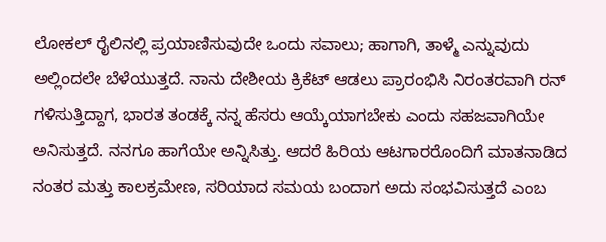ಲೋಕಲ್ ರೈಲಿನಲ್ಲಿ ಪ್ರಯಾಣಿಸುವುದೇ ಒಂದು ಸವಾಲು; ಹಾಗಾಗಿ, ತಾಳ್ಮೆ ಎನ್ನುವುದು ಅಲ್ಲಿಂದಲೇ ಬೆಳೆಯುತ್ತದೆ. ನಾನು ದೇಶೀಯ ಕ್ರಿಕೆಟ್ ಆಡಲು ಪ್ರಾರಂಭಿಸಿ ನಿರಂತರವಾಗಿ ರನ್ ಗಳಿಸುತ್ತಿದ್ದಾಗ, ಭಾರತ ತಂಡಕ್ಕೆ ನನ್ನ ಹೆಸರು ಆಯ್ಕೆಯಾಗಬೇಕು ಎಂದು ಸಹಜವಾಗಿಯೇ ಅನಿಸುತ್ತದೆ. ನನಗೂ ಹಾಗೆಯೇ ಅನ್ನಿಸಿತ್ತು. ಆದರೆ ಹಿರಿಯ ಆಟಗಾರರೊಂದಿಗೆ ಮಾತನಾಡಿದ ನಂತರ ಮತ್ತು ಕಾಲಕ್ರಮೇಣ, ಸರಿಯಾದ ಸಮಯ ಬಂದಾಗ ಅದು ಸಂಭವಿಸುತ್ತದೆ ಎಂಬ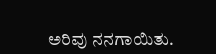ಅರಿವು ನನಗಾಯಿತು.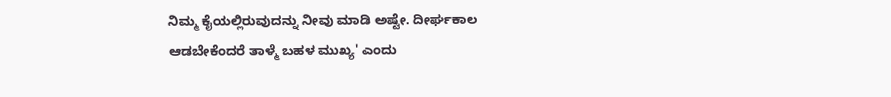ನಿಮ್ಮ ಕೈಯಲ್ಲಿರುವುದನ್ನು ನೀವು ಮಾಡಿ ಅಷ್ಟೇ. ದೀರ್ಘಕಾಲ ಆಡಬೇಕೆಂದರೆ ತಾಳ್ಮೆ ಬಹಳ ಮುಖ್ಯ' ಎಂದು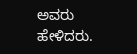ಅವರು ಹೇಳಿದರು.